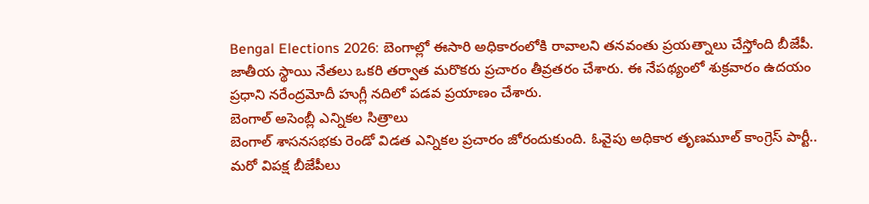Bengal Elections 2026: బెంగాల్లో ఈసారి అధికారంలోకి రావాలని తనవంతు ప్రయత్నాలు చేస్తోంది బీజేపీ. జాతీయ స్థాయి నేతలు ఒకరి తర్వాత మరొకరు ప్రచారం తీవ్రతరం చేశారు. ఈ నేపథ్యంలో శుక్రవారం ఉదయం ప్రధాని నరేంద్రమోదీ హుగ్లీ నదిలో పడవ ప్రయాణం చేశారు.
బెంగాల్ అసెంబ్లీ ఎన్నికల సిత్రాలు
బెంగాల్ శాసనసభకు రెండో విడత ఎన్నికల ప్రచారం జోరందుకుంది. ఓవైపు అధికార తృణమూల్ కాంగ్రెస్ పార్టీ.. మరో విపక్ష బీజేపీలు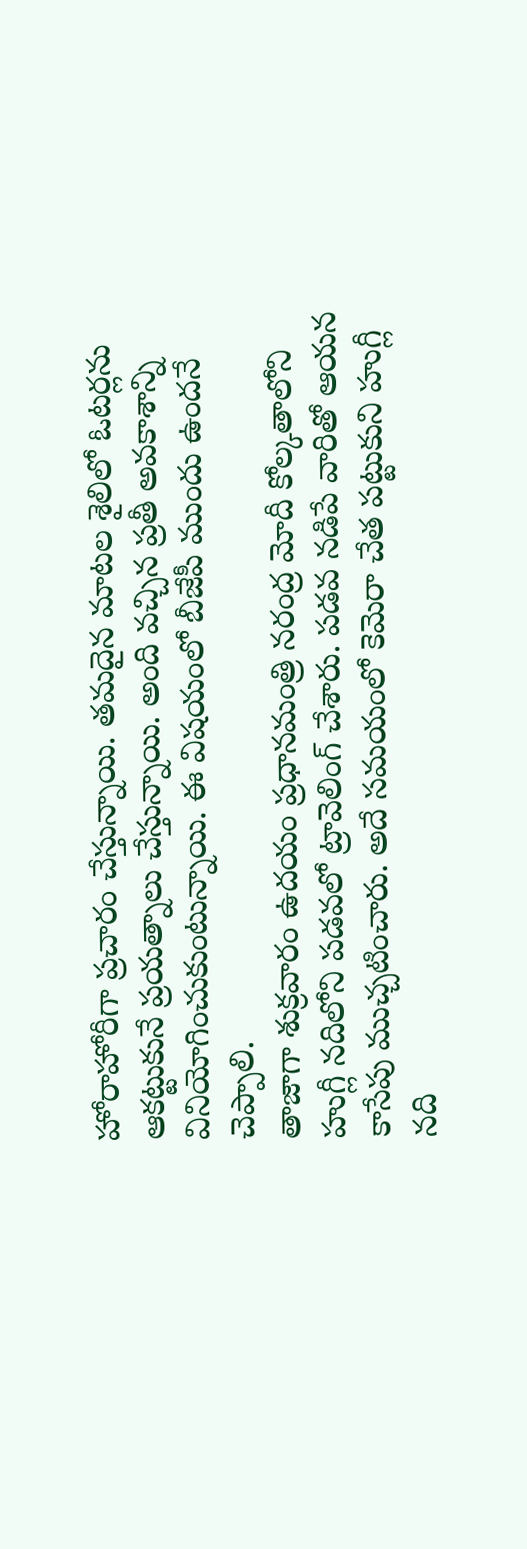హోరాహోరీగా ప్రచారం చేస్తున్నాయి. తమదైన మాటల శైలిలో ఓటర్లను ఆకట్టుకునే ప్రయత్నాలు చేస్తున్నాయి. అంది వచ్చిన ప్రతీ అవకాశాన్ని వినియోగించుకుంటున్నాయి. ఈ విషయంలో బీజేపీ ముందు ఉందనే చెప్పాలి.
తాజాగా శుక్రవారం ఉదయం ప్రధానమంత్రి నరంద్ర మోదీ కోల్కతాలోని హుగ్లీ నదిలోని పడవలో ట్రావెలింగ్ చేశారు. పడవ నడిపే వారితో ఆయన కాసేపు ముచ్చటించారు. అదే సమయంలో కెమెరా చేత పట్టుకుని హుగ్లీ నది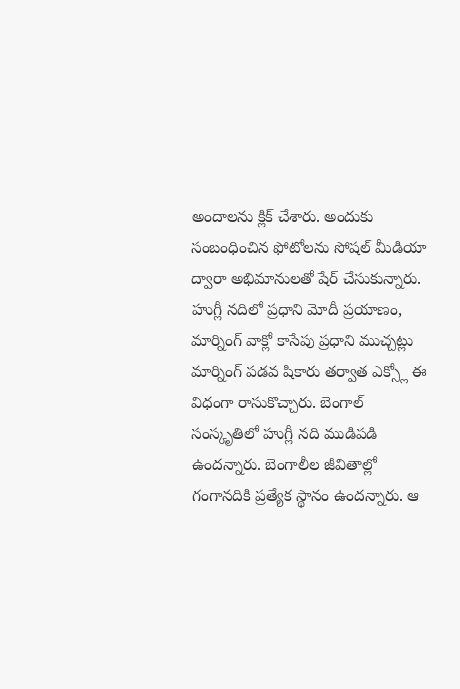అందాలను క్లిక్ చేశారు. అందుకు సంబంధించిన ఫోటోలను సోషల్ మీడియా ద్వారా అభిమానులతో షేర్ చేసుకున్నారు.
హుగ్లీ నదిలో ప్రధాని మోదీ ప్రయాణం, మార్నింగ్ వాక్లో కాసేపు ప్రధాని ముచ్చట్లు
మార్నింగ్ పడవ షికారు తర్వాత ఎక్స్లో ఈ విధంగా రాసుకొచ్చారు. బెంగాల్ సంస్కృతిలో హుగ్లీ నది ముడిపడి ఉందన్నారు. బెంగాలీల జీవితాల్లో గంగానదికి ప్రత్యేక స్థానం ఉందన్నారు. ఆ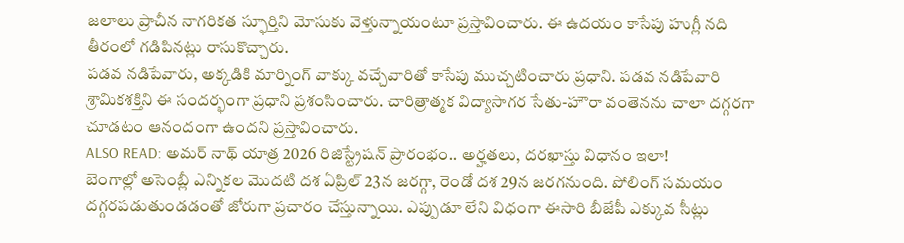జలాలు ప్రాచీన నాగరికత స్ఫూర్తిని మోసుకు వెళ్తున్నాయంటూ ప్రస్తావించారు. ఈ ఉదయం కాసేపు హుగ్లీ నది తీరంలో గడిపినట్లు రాసుకొచ్చారు.
పడవ నడిపేవారు, అక్కడికి మార్నింగ్ వాక్కు వచ్చేవారితో కాసేపు ముచ్చటించారు ప్రధాని. పడవ నడిపేవారి శ్రామికశక్తిని ఈ సందర్భంగా ప్రధాని ప్రశంసించారు. చారిత్రాత్మక విద్యాసాగర సేతు-హౌరా వంతెనను చాలా దగ్గరగా చూడటం ఆనందంగా ఉందని ప్రస్తావించారు.
ALSO READ: అమర్ నాథ్ యాత్ర 2026 రిజిస్ట్రేషన్ ప్రారంభం.. అర్హతలు, దరఖాస్తు విధానం ఇలా!
బెంగాల్లో అసెంబ్లీ ఎన్నికల మొదటి దశ ఏప్రిల్ 23న జరగ్గా, రెండో దశ 29న జరగనుంది. పోలింగ్ సమయం దగ్గరపడుతుండడంతో జోరుగా ప్రచారం చేస్తున్నాయి. ఎప్పుడూ లేని విధంగా ఈసారి బీజేపీ ఎక్కువ సీట్లు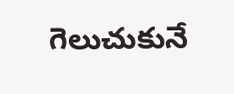గెలుచుకునే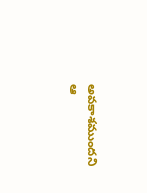అవకాశముందని ఆ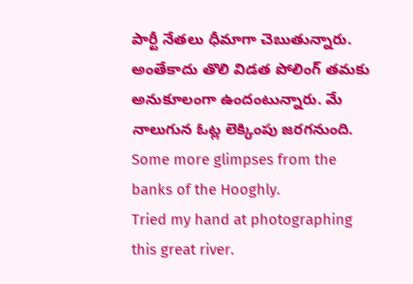పార్టీ నేతలు ధీమాగా చెబుతున్నారు. అంతేకాదు తొలి విడత పోలింగ్ తమకు అనుకూలంగా ఉందంటున్నారు. మే నాలుగున ఓట్ల లెక్కింపు జరగనుంది.
Some more glimpses from the banks of the Hooghly.
Tried my hand at photographing this great river.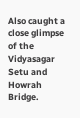Also caught a close glimpse of the Vidyasagar Setu and Howrah Bridge.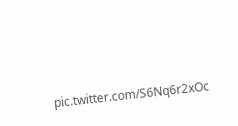pic.twitter.com/S6Nq6r2xOc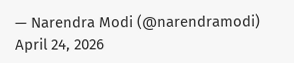— Narendra Modi (@narendramodi) April 24, 2026